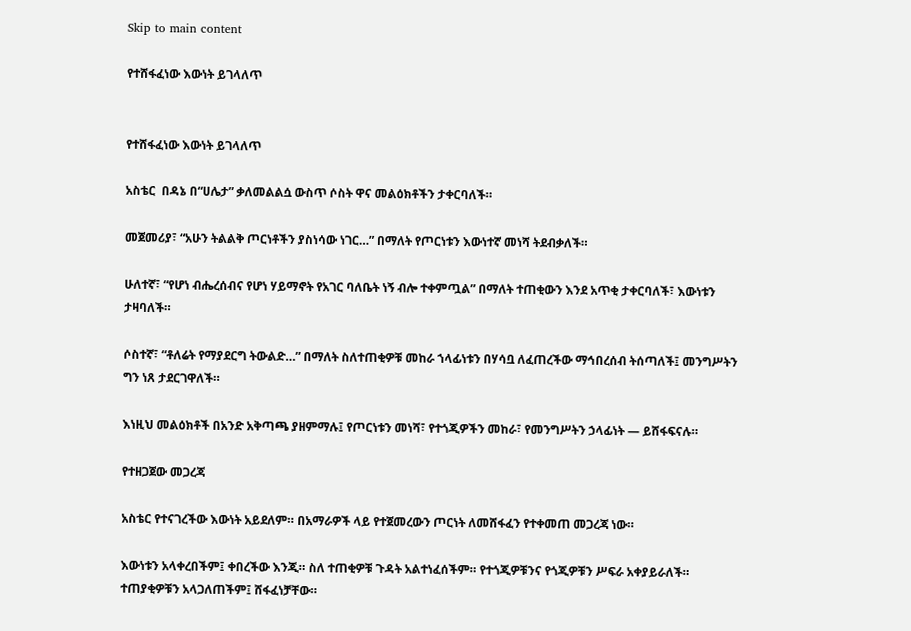Skip to main content

የተሸፋፈነው እውነት ይገላለጥ


የተሸፋፈነው እውነት ይገላለጥ

አስቴር  በዳኔ በ“ሀሌታ” ቃለመልልሷ ውስጥ ሶስት ዋና መልዕክቶችን ታቀርባለች።

መጀመሪያ፣ “አሁን ትልልቅ ጦርነቶችን ያስነሳው ነገር…” በማለት የጦርነቱን እውነተኛ መነሻ ትደብቃለች።

ሁለተኛ፣ “የሆነ ብሔረሰብና የሆነ ሃይማኖት የአገር ባለቤት ነኝ ብሎ ተቀምጧል” በማለት ተጠቂውን እንደ አጥቂ ታቀርባለች፣ እውነቱን ታዛባለች።

ሶስተኛ፣ “ቶለሬት የማያደርግ ትውልድ…” በማለት ስለተጠቂዎቹ መከራ ኀላፊነቱን በሃሳቧ ለፈጠረችው ማኅበረሰብ ትሰጣለች፤ መንግሥትን ግን ነጸ ታደርገዋለች።

እነዚህ መልዕክቶች በአንድ አቅጣጫ ያዘምማሉ፤ የጦርነቱን መነሻ፣ የተጎጂዎችን መከራ፣ የመንግሥትን ኃላፊነት — ይሸፋፍናሉ።

የተዘጋጀው መጋረጃ

አስቴር የተናገረችው እውነት አይደለም። በአማራዎች ላይ የተጀመረውን ጦርነት ለመሸፋፈን የተቀመጠ መጋረጃ ነው።

እውነቱን አላቀረበችም፤ ቀበረችው እንጂ። ስለ ተጠቂዎቹ ጉዳት አልተነፈሰችም። የተጎጂዎቹንና የጎጂዎቹን ሥፍራ አቀያይራለች። ተጠያቂዎቹን አላጋለጠችም፤ ሸፋፈነቻቸው።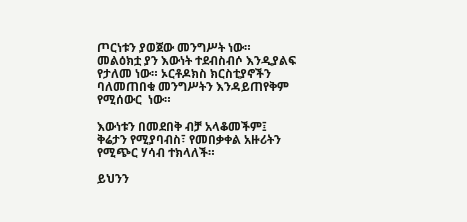ጦርነቱን ያወጀው መንግሥት ነው። መልዕክቷ ያን እውነት ተደብስብሶ እንዲያልፍ የታለመ ነው። ኦርቶዶክስ ክርስቲያኖችን ባለመጠበቁ መንግሥትን እንዳይጠየቅም የሚሰውር  ነው።

እውነቱን በመደበቅ ብቻ አላቆመችም፤ ቅሬታን የሚያባብስ፣ የመበቃቀል አዙሪትን የሚጭር ሃሳብ ተክላለች።

ይህንን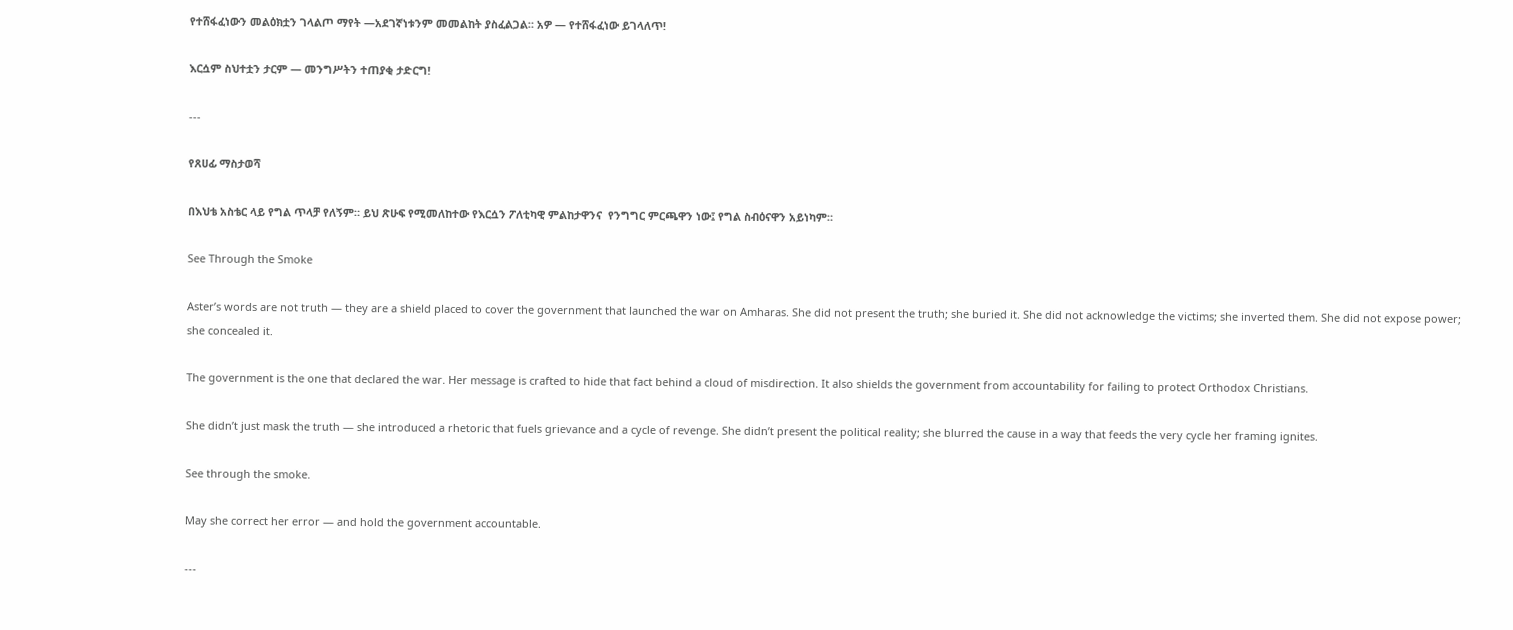የተሸፋፈነውን መልዕክቷን ገላልጦ ማየት —አደገኛነቱንም መመልከት ያስፈልጋል። አዎ — የተሸፋፈነው ይገላለጥ!

እርሷም ስህተቷን ታርም — መንግሥትን ተጠያቂ ታድርግ!

---

የጸሀፊ ማስታወሻ

በእህቴ አስቴር ላይ የግል ጥላቻ የለኝም። ይህ ጽሁፍ የሚመለከተው የእርሷን ፖለቲካዊ ምልከታዋንና  የንግግር ምርጫዋን ነው፤ የግል ስብዕናዋን አይነካም።

See Through the Smoke

Aster’s words are not truth — they are a shield placed to cover the government that launched the war on Amharas. She did not present the truth; she buried it. She did not acknowledge the victims; she inverted them. She did not expose power; she concealed it.

The government is the one that declared the war. Her message is crafted to hide that fact behind a cloud of misdirection. It also shields the government from accountability for failing to protect Orthodox Christians.

She didn’t just mask the truth — she introduced a rhetoric that fuels grievance and a cycle of revenge. She didn’t present the political reality; she blurred the cause in a way that feeds the very cycle her framing ignites.

See through the smoke.

May she correct her error — and hold the government accountable.

---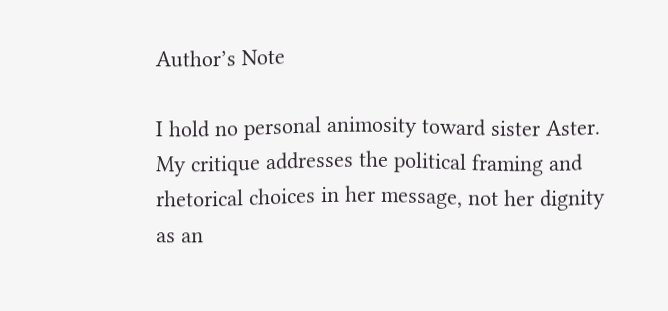Author’s Note

I hold no personal animosity toward sister Aster. My critique addresses the political framing and rhetorical choices in her message, not her dignity as an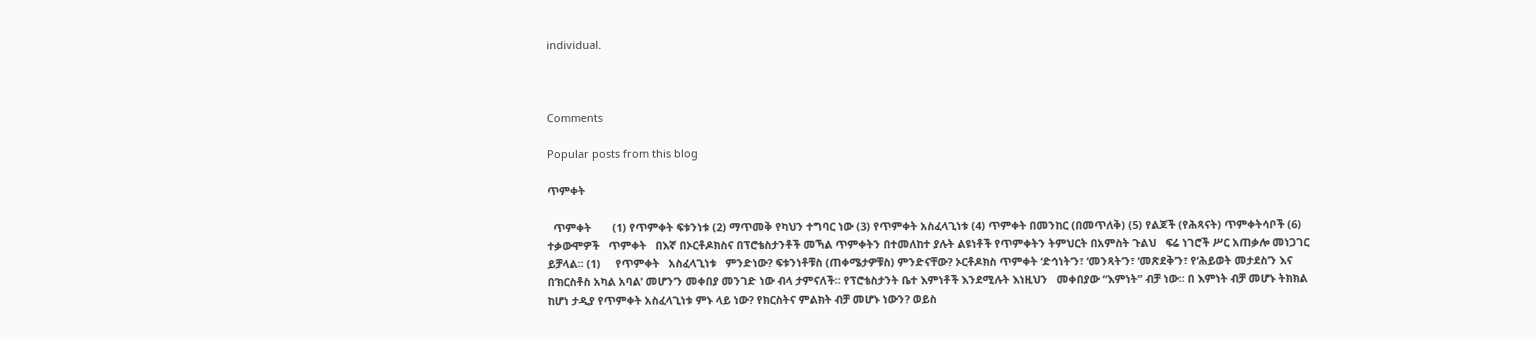individual.



Comments

Popular posts from this blog

ጥምቀት

  ጥምቀት       (1) የጥምቀት ፍቱንነቱ (2) ማጥመቅ የካህን ተግባር ነው (3) የጥምቀት አስፈላጊነቱ (4) ጥምቀት በመንከር (በመጥለቅ) (5) የልጆች (የሕጻናት) ጥምቀትሳቦች (6) ተቃውሞዎች   ጥምቀት   በእኛ በኦርቶዶክስና በፕሮቴስታንቶች መኻል ጥምቀትን በተመለከተ ያሉት ልዩነቶች የጥምቀትን ትምህርት በአምስት ጉልህ   ፍሬ ነገሮች ሥር አጠቃሎ መነጋገር ይቻላል። (1)     የጥምቀት   አስፈላጊነቱ   ምንድነው? ፍቱንነቶቹስ (ጠቀሜታዎቹስ) ምንድናቸው? ኦርቶዶክስ ጥምቀት ‘ድኅነት’ን፣ ‘መንጻት’ን፣ ‘መጽደቅ’ን፣ የ‘ሕይወት መታደስ’ን እና በ’ክርስቶስ አካል አባል’ መሆን’ን መቀበያ መንገድ ነው ብላ ታምናለች። የፕሮቴስታንት ቤተ እምነቶች እንደሚሉት እነዚህን   መቀበያው “እምነት” ብቻ ነው። በ እምነት ብቻ መሆኑ ትክክል ከሆነ ታዲያ የጥምቀት አስፈላጊነቱ ምኑ ላይ ነው? የክርስትና ምልክት ብቻ መሆኑ ነውን? ወይስ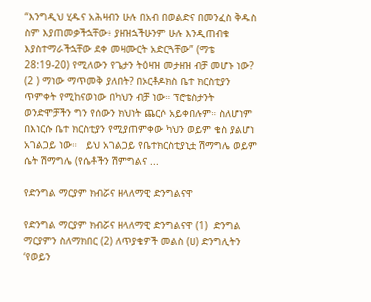“እንግዲህ ሂዱና አሕዛብን ሁሉ በአብ በወልድና በመንፈስ ቅዱስ ስም እያጠመቃችኋቸው፥ ያዘዝኋችሁንም ሁሉ እንዲጠብቁ እያስተማራችኋቸው ደቀ መዛሙርት አድርጓቸው” (ማቴ 28:19-20) የሚለውን የጌታን ትዕዛዝ መታዘዝ ብቻ መሆኑ ነው? (2 ) ማነው ማጥመቅ ያለበት? በኦርቶዶክስ ቤተ ክርስቲያን ጥምቀት የሚከናወነው በካህን ብቻ ነው። ፕሮቴስታንት ወንድሞቻችን ግን የሰውን ክህነት ጨርሶ አይቀበሉም። ስለሆነም በእነርሱ ቤተ ክርስቲያን የሚያጠምቀው ካህን ወይም ቄስ ያልሆነ አገልጋይ ነው።   ይህ አገልጋይ የቤተክርስቲያኒቷ ሽማግሌ ወይም ሴት ሽማግሌ (የሴቶችን ሽምግልና ...

የድንግል ማርያም ክብሯና ዘላለማዊ ድንግልናዋ

የድንግል ማርያም ክብሯና ዘላለማዊ ድንግልናዋ (1)  ድንግል ማርያምን ስለማክበር (2) ለጥያቄዎች መልስ (ሀ) ድንግሊትን ‘የወይን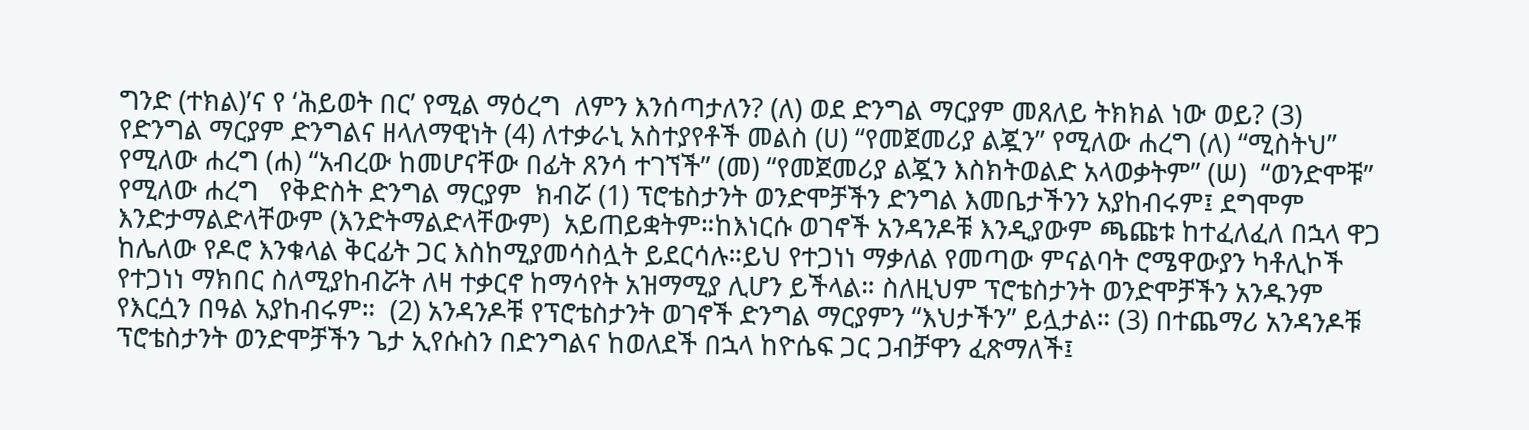ግንድ (ተክል)’ና የ ‘ሕይወት በር’ የሚል ማዕረግ  ለምን እንሰጣታለን? (ለ) ወደ ድንግል ማርያም መጸለይ ትክክል ነው ወይ? (3) የድንግል ማርያም ድንግልና ዘላለማዊነት (4) ለተቃራኒ አስተያየቶች መልስ (ሀ) “የመጀመሪያ ልጇን” የሚለው ሐረግ (ለ) “ሚስትህ” የሚለው ሐረግ (ሐ) “አብረው ከመሆናቸው በፊት ጸንሳ ተገኘች” (መ) “የመጀመሪያ ልጇን እስክትወልድ አላወቃትም” (ሠ)  “ወንድሞቹ” የሚለው ሐረግ   የቅድስት ድንግል ማርያም  ክብሯ (1) ፕሮቴስታንት ወንድሞቻችን ድንግል እመቤታችንን አያከብሩም፤ ደግሞም እንድታማልድላቸውም (እንድትማልድላቸውም)  አይጠይቋትም።ከእነርሱ ወገኖች አንዳንዶቹ እንዲያውም ጫጩቱ ከተፈለፈለ በኋላ ዋጋ ከሌለው የዶሮ እንቁላል ቅርፊት ጋር እስከሚያመሳስሏት ይደርሳሉ።ይህ የተጋነነ ማቃለል የመጣው ምናልባት ሮሜዋውያን ካቶሊኮች የተጋነነ ማክበር ስለሚያከብሯት ለዛ ተቃርኖ ከማሳየት አዝማሚያ ሊሆን ይችላል። ስለዚህም ፕሮቴስታንት ወንድሞቻችን አንዱንም የእርሷን በዓል አያከብሩም።  (2) አንዳንዶቹ የፕሮቴስታንት ወገኖች ድንግል ማርያምን “እህታችን” ይሏታል። (3) በተጨማሪ አንዳንዶቹ ፕሮቴስታንት ወንድሞቻችን ጌታ ኢየሱስን በድንግልና ከወለደች በኋላ ከዮሴፍ ጋር ጋብቻዋን ፈጽማለች፤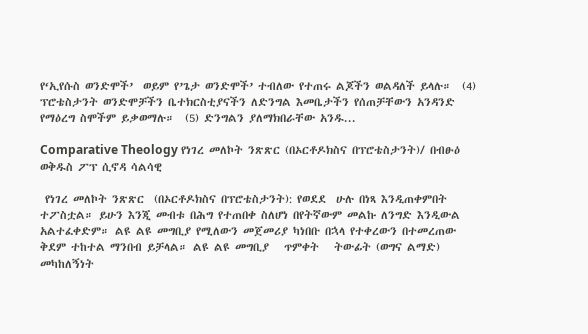የ‘ኢየሱስ ወንድሞች’  ወይም የ’ጌታ ወንድሞች’ ተብለው የተጠሩ ልጆችን ወልዳለች ይላሉ።  (4) ፕሮቴስታንት ወንድሞቻችን ቤተክርስቲያናችን ለድንግል እመቤታችን የሰጠቻቸውን አንዳንድ የማዕረግ ስሞችም ይቃወማሉ።  (5) ድንግልን ያለማክበራቸው አንዱ...

Comparative Theology የነገረ መለኮት ንጽጽር (በኦርቶዶክስና በፕሮቴስታንት)/ በብፁዕ ወቅዱስ ፖፕ ሲኖዳ ሳልሳዊ

 የነገረ መለኮት ንጽጽር  (በኦርቶዶክስና በፕሮቴስታንት): የወደደ  ሁሉ በነጻ እንዲጠቀምበት ተፖስቷል። ይሁን እንጂ መብቱ በሕግ የተጠበቀ ስለሆነ በየትኛውም መልኩ ለንግድ እንዲውል አልተፈቀድም። ልዩ ልዩ መግቢያ የሚለውን መጀመሪያ ካነበቡ በኋላ የተቀረውን በተመረጠው ቅደም ተከተል ማንበብ ይቻላል። ልዩ ልዩ መግቢያ   ጥምቀት   ትውፊት (ወግና ልማድ)   መካከለኝነት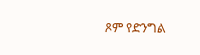ጾም የድንግል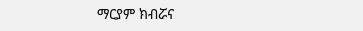ማርያም ክብሯና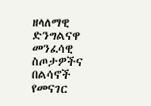ዘላለማዊ ድንግልናዋ መንፈሳዊ ስጦታዎችና በልሳኖች የመናገር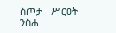ስጦታ   ሥርዐት ንስሐ